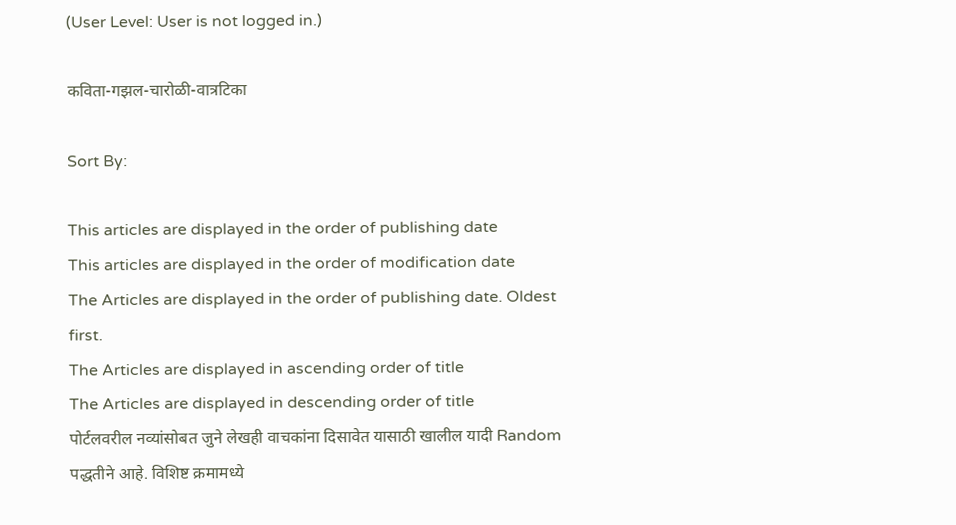(User Level: User is not logged in.)

कविता-गझल-चारोळी-वात्रटिका

Sort By:

This articles are displayed in the order of publishing date
This articles are displayed in the order of modification date
The Articles are displayed in the order of publishing date. Oldest first.
The Articles are displayed in ascending order of title
The Articles are displayed in descending order of title
पोर्टलवरील नव्यांसोबत जुने लेखही वाचकांना दिसावेत यासाठी खालील यादी Random पद्धतीने आहे. विशिष्ट क्रमामध्ये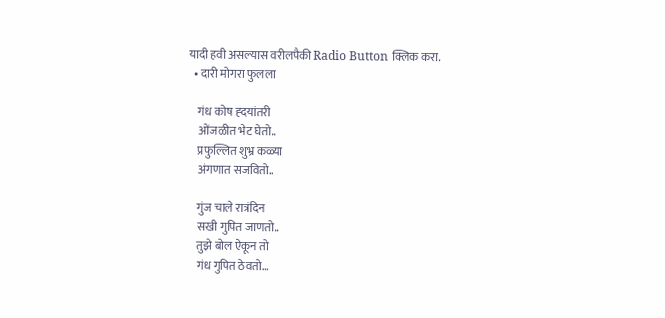यादी हवी असल्यास वरीलपैकी Radio Button क्लिक करा.
  • दारी मोगरा फुलला

    गंध कोष ह्दयांतरी
    ओंजळीत भेट घेतो..
    प्रफुल्लित शुभ्र कळ्या
    अंगणात सजवितो..

    गुंज चाले रात्रंदिन
    सखी गुपित जाणतो..
    तुझे बोल ऐकून तो
    गंध गुपित ठेवतो…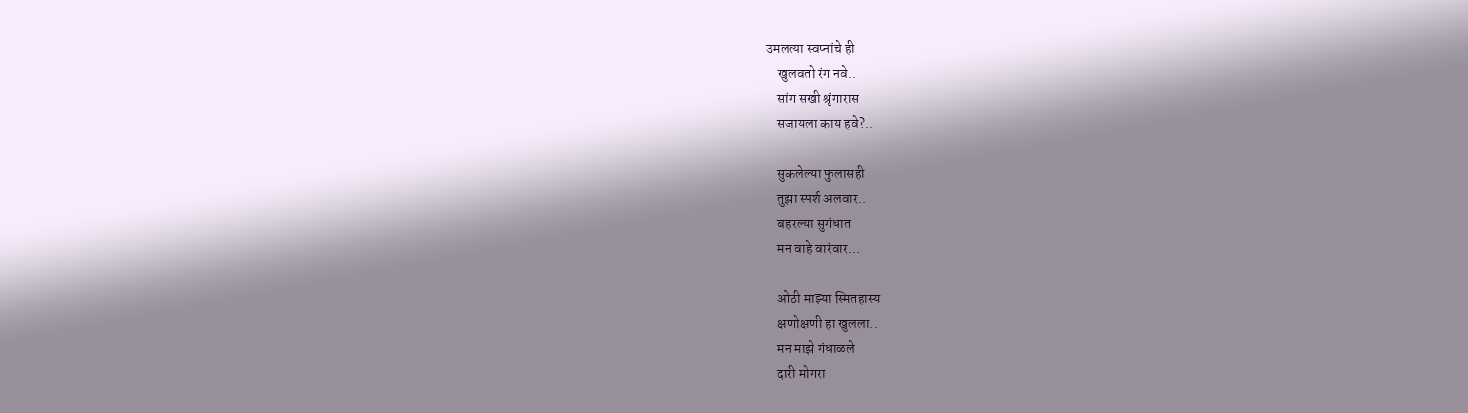उमलत्या स्वप्नांचे ही
    खुलवतो रंग नवे..
    सांग सखी श्रृंगारास
    सजायला काय हवे?..

    सुकलेल्या फुलासही
    तुझा स्पर्श अलवार..
    बहरल्या सुगंधात
    मन वाहे वारंवार…

    ओठी माझ्या स्मितहास्य
    क्षणोक्षणी हा खुलला..
    मन माझे गंधाळले
    दारी मोगरा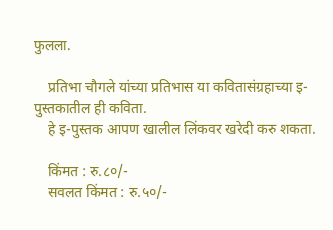फुलला.

    प्रतिभा चौगले यांच्या प्रतिभास या कवितासंग्रहाच्या इ-पुस्तकातील ही कविता.
    हे इ-पुस्तक आपण खालील लिंकवर खरेदी करु शकता.

    किंमत : रु.८०/-
    सवलत किंमत : रु.५०/-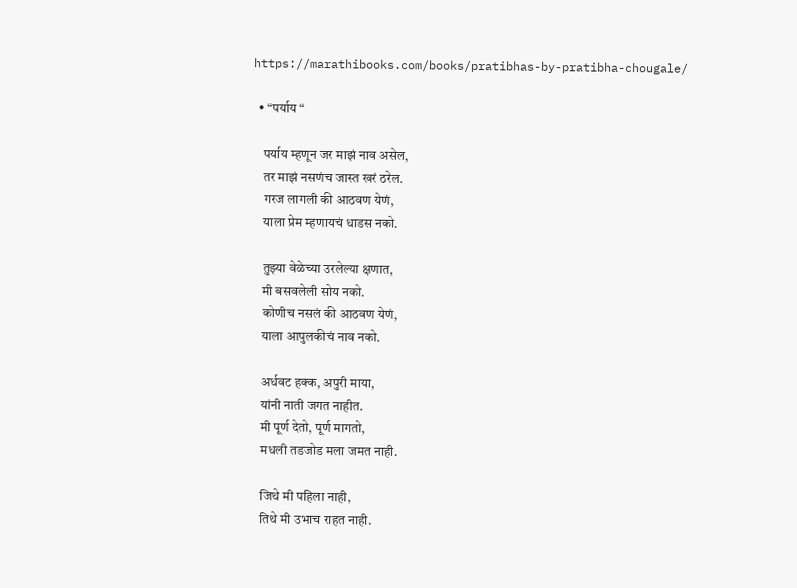https://marathibooks.com/books/pratibhas-by-pratibha-chougale/

  • “पर्याय “

    पर्याय म्हणून जर माझं नाव असेल,
    तर माझं नसणंच जास्त खरं ठरेल.
    गरज लागली की आठवण येणं,
    याला प्रेम म्हणायचं धाडस नको.

    तुझ्या वेळेच्या उरलेल्या क्षणात,
    मी बसवलेली सोय नको.
    कोणीच नसलं की आठवण येणं,
    याला आपुलकीचं नाव नको.

    अर्धवट हक्क, अपुरी माया,
    यांनी नाती जगत नाहीत.
    मी पूर्ण देतो, पूर्ण मागतो,
    मधली तडजोड मला जमत नाही.

    जिथे मी पहिला नाही,
    तिथे मी उभाच राहत नाही.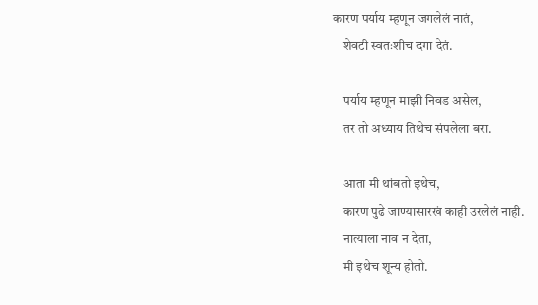कारण पर्याय म्हणून जगलेलं नातं,
    शेवटी स्वतःशीच दगा देतं.

    पर्याय म्हणून माझी निवड असेल,
    तर तो अध्याय तिथेच संपलेला बरा.

    आता मी थांबतो इथेच,
    कारण पुढे जाण्यासारखं काही उरलेलं नाही.
    नात्याला नाव न देता,
    मी इथेच शून्य होतो.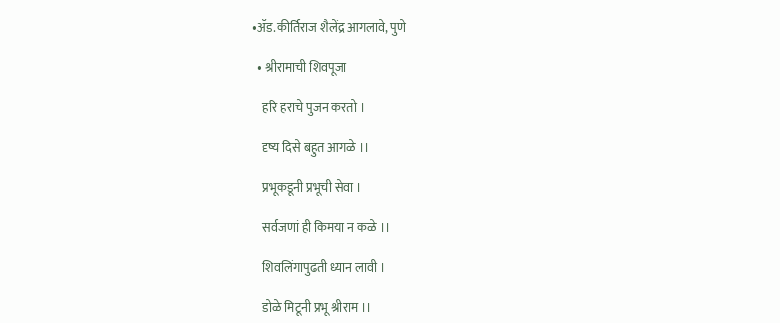•ॲड.कीर्तिराज शैलेंद्र आगलावे, पुणे

  • श्रीरामाची शिवपूजा

    हरि हराचे पुजन करतो ।

    दृष्य दिसे बहुत आगळे ।।

    प्रभूकडूनी प्रभूची सेवा ।

    सर्वजणां ही किमया न कळे ।।

    शिवलिंगापुढती ध्यान लावी ।

    डोळे मिटूनी प्रभू श्रीराम ।।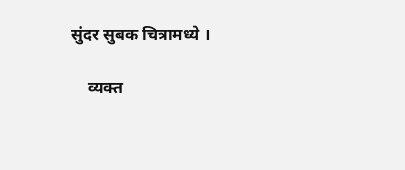सुंदर सुबक चित्रामध्ये ।

    व्यक्त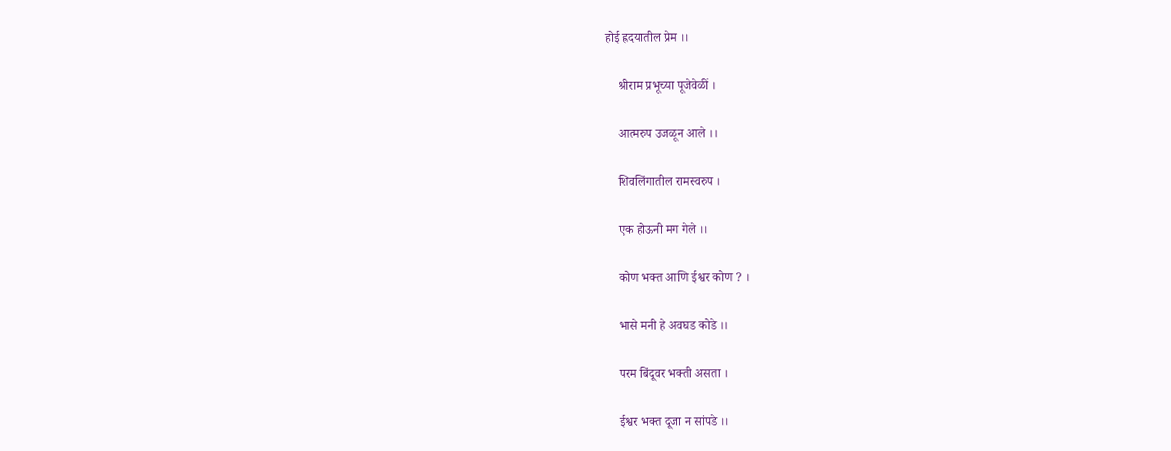होई ह्रदयातील प्रेम ।।

    श्रीराम प्रभूच्या पूजेवेळीं ।

    आत्मरुप उजळून आले ।।

    शिवलिंगातील रामस्वरुप ।

    एक होऊनी मग गेले ।।

    कोण भक्त आणि ईश्वर कोण ? ।

    भासे मनी हे अवघड कोडे ।।

    परम बिंदूवर भक्ती असता ।

    ईश्वर भक्त दूजा न सांपडे ।।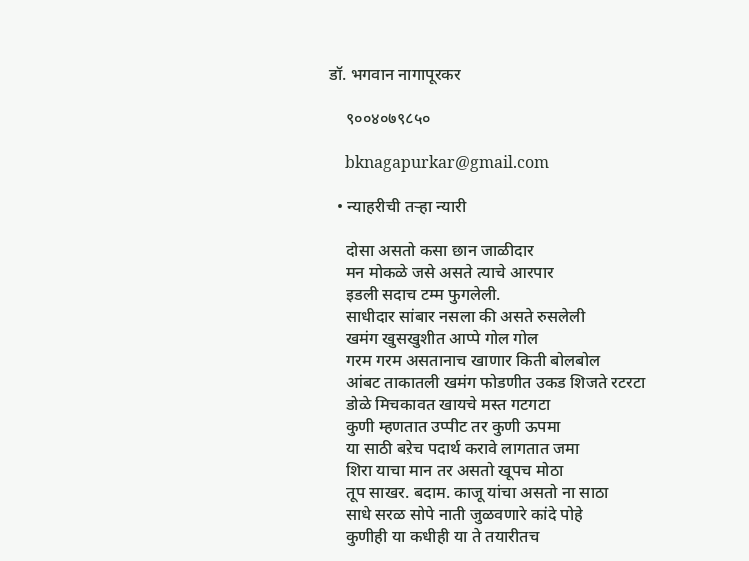डॉ. भगवान नागापूरकर

    ९००४०७९८५०

    bknagapurkar@gmail.com

  • न्याहरीची तऱ्हा न्यारी

    दोसा असतो कसा छान जाळीदार
    मन मोकळे जसे असते त्याचे आरपार
    इडली सदाच टम्म फुगलेली.
    साधीदार सांबार नसला की असते रुसलेली
    खमंग खुसखुशीत आप्पे गोल गोल
    गरम गरम असतानाच खाणार किती बोलबोल
    आंबट ताकातली खमंग फोडणीत उकड शिजते रटरटा
    डोळे मिचकावत खायचे मस्त गटगटा
    कुणी म्हणतात उप्पीट तर कुणी ऊपमा
    या साठी बऱेच पदार्थ करावे लागतात जमा
    शिरा याचा मान तर असतो खूपच मोठा
    तूप साखर. बदाम. काजू यांचा असतो ना साठा
    साधे सरळ सोपे नाती जुळवणारे कांदे पोहे
    कुणीही या कधीही या ते तयारीतच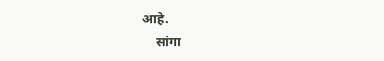आहे.
    सांगा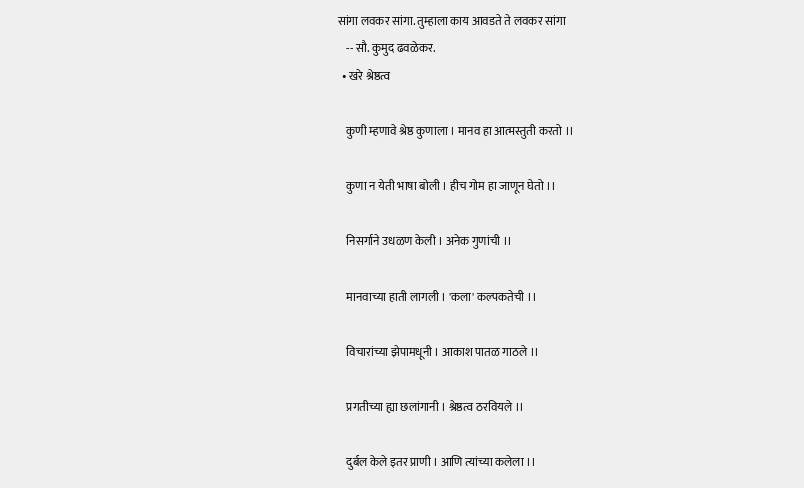सांगा लवकर सांगा. तुम्हाला काय आवडते ते लवकर सांगा
    -- सौ. कुमुद ढवळेकर.
  • खरे श्रेष्ठत्व

    कुणी म्हणावे श्रेष्ठ कुणाला । मानव हा आत्मस्तुती करतो ।।

    कुणा न येती भाषा बोली । हीच गोम हा जाणून घेतो ।।

    निसर्गाने उधळण केली । अनेक गुणांची ।।

    मानवाच्या हाती लागली । 'कला' कल्पकतेची ।।

    विचारांच्या झेपामधूनी । आकाश पातळ गाठले ।।

    प्रगतीच्या ह्या छलांगानी । श्रेष्ठत्व ठरवियले ।।

    दुर्बल केले इतर प्राणी । आणि त्यांच्या कलेला ।।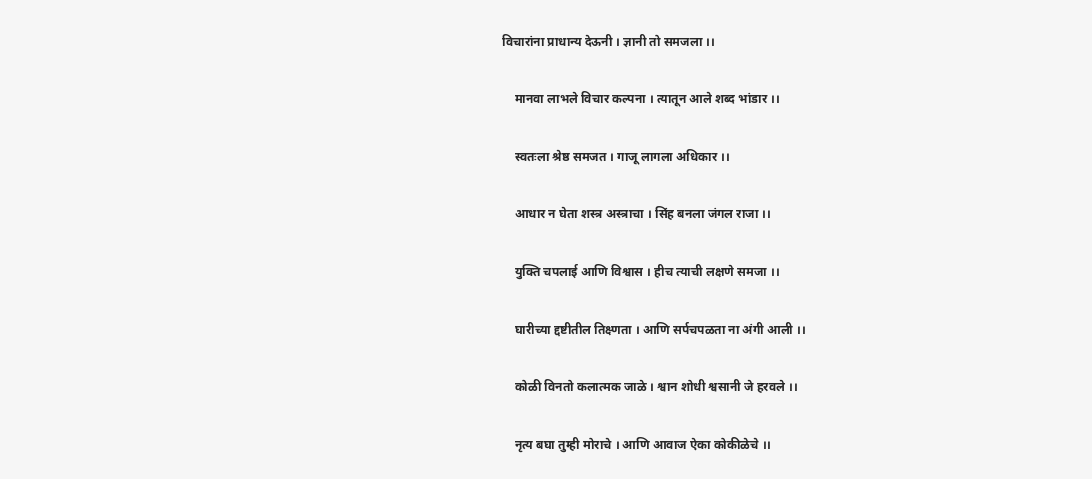विचारांना प्राधान्य देऊनी । ज्ञानी तो समजला ।।

    मानवा लाभले विचार कल्पना । त्यातून आले शब्द भांडार ।।

    स्वतःला श्रेष्ठ समजत । गाजू लागला अधिकार ।।

    आधार न घेता शस्त्र अस्त्राचा । सिंह बनला जंगल राजा ।।

    युक्ति चपलाई आणि विश्वास । हीच त्याची लक्षणे समजा ।।

    घारीच्या द्दष्टीतील तिक्ष्णता । आणि सर्पचपळता ना अंगी आली ।।

    कोळी विनतो कलात्मक जाळे । श्वान शोधी श्वसानी जे हरवले ।।

    नृत्य बघा तुम्ही मोराचे । आणि आवाज ऐका कोकीळेचे ।।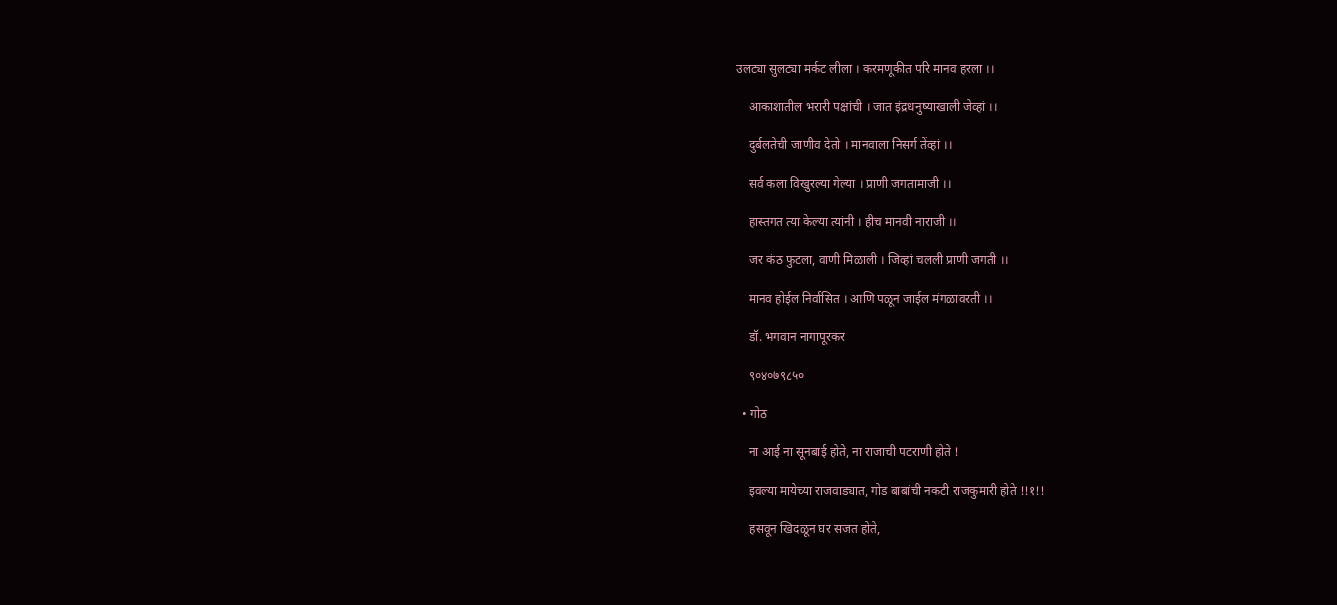उलट्या सुलट्या मर्कट लीला । करमणूकीत परि मानव हरला ।।

    आकाशातील भरारी पक्षांची । जात इंद्रधनुष्याखाली जेव्हां ।।

    दुर्बलतेची जाणीव देतो । मानवाला निसर्ग तेंव्हां ।।

    सर्व कला विखुरल्या गेल्या । प्राणी जगतामाजी ।।

    हास्तगत त्या केल्या त्यांनी । हीच मानवी नाराजी ।।

    जर कंठ फुटला, वाणी मिळाली । जिव्हां चलली प्राणी जगती ।।

    मानव होईल निर्वासित । आणि पळून जाईल मंगळावरती ।।

    डॉ. भगवान नागापूरकर

    ९०४०७९८५०

  • गोठ

    ना आई ना सूनबाई होते, ना राजाची पटराणी होते !

    इवल्या मायेच्या राजवाड्यात, गोड बाबांची नकटी राजकुमारी होते !!१!!

    हसवून खिदळून घर सजत होते,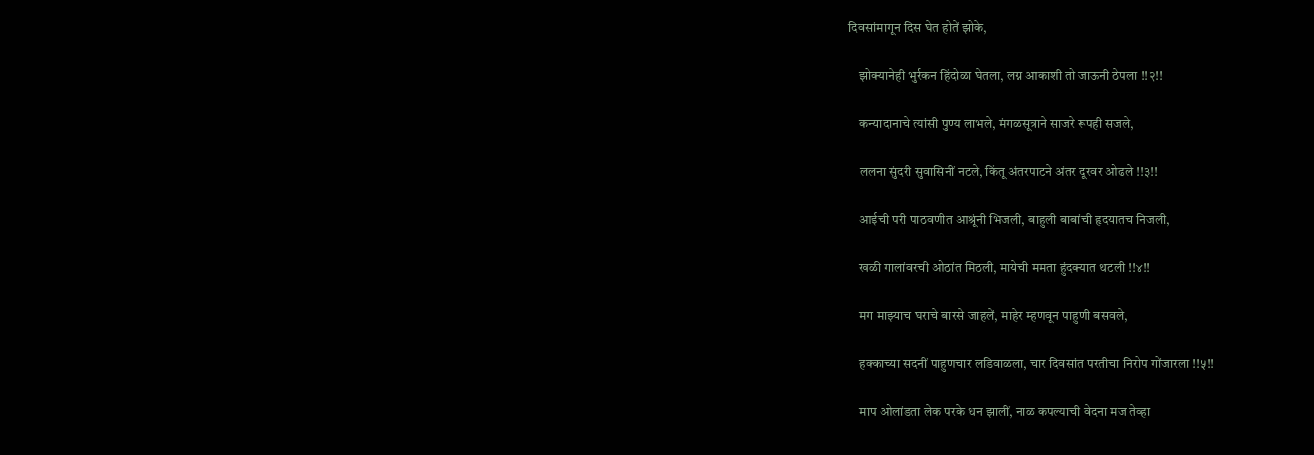दिवसांमागून दिस घेत होतें झोके,

    झोक्यानेही भुर्रकन हिंदोळा घेतला, लग्न आकाशी तो जाऊनी ठेपला !!२!!

    कन्यादानाचे त्यांसी पुण्य लाभले, मंगळसूत्राने साजरे रूपही सजले,

    ललना सुंदरी सुवासिनीं नटले, किंतू अंतरपाटने अंतर दूरवर ओढले !!३!!

    आईची परी पाठवणीत आश्रूंनी भिजली, बाहुली बाबांची हृदयातच निजली,

    खळी गालांवरची ओठांत मिठली, मायेची ममता हुंदक्यात थटली !!४!!

    मग माझ्याच घराचे बारसे जाहलें, माहेर म्हणवून पाहुणी बसवले,

    हक्काच्या सदनीं पाहुणचार लडिवाळला, चार दिवसांत परतीचा निरोप गोंजारला !!५!!

    माप ओलांडता लेक परके धन झालीं, नाळ कपल्याची वेदना मज तेव्हा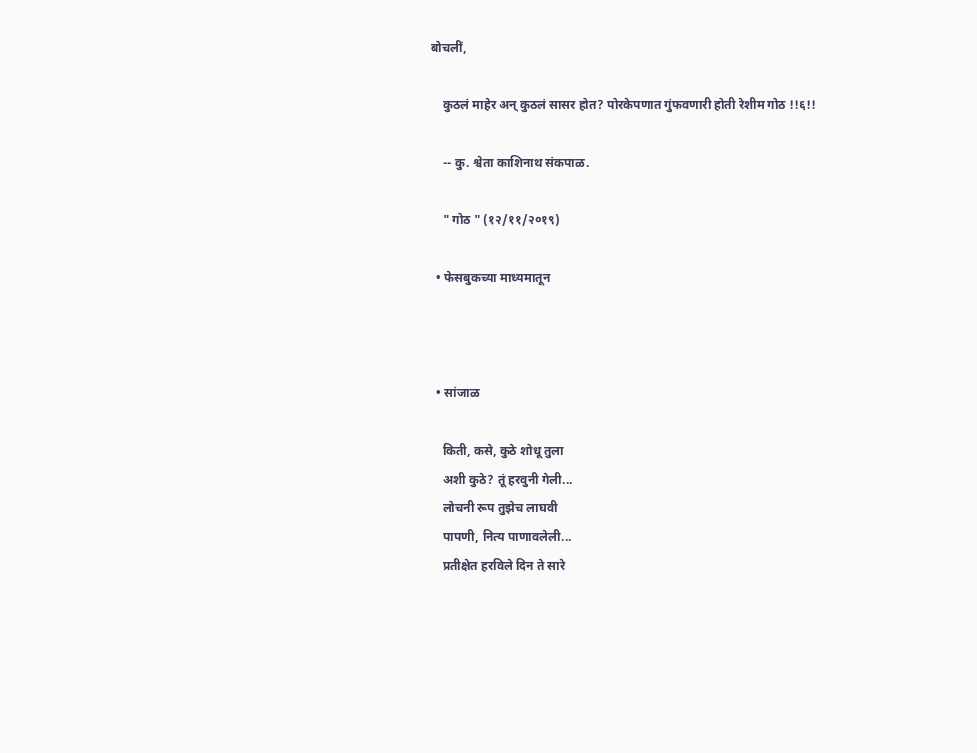बोचलीं,

    कुठलं माहेर अन् कुठलं सासर होत? पोरकेपणात गुंफवणारी होती रेशीम गोठ !!६!!

    -- कु. श्वेता काशिनाथ संकपाळ.

    " गोठ " (१२/११/२०१९)

  • फेसबुकच्या माध्यमातून



  • सांजाळ

    किती, कसे, कुठे शोधू तुला
    अशी कुठे? तूं हरवुनी गेली...
    लोचनी रूप तुझेच लाघवी
    पापणी, नित्य पाणावलेली...
    प्रतीक्षेत हरविले दिन ते सारे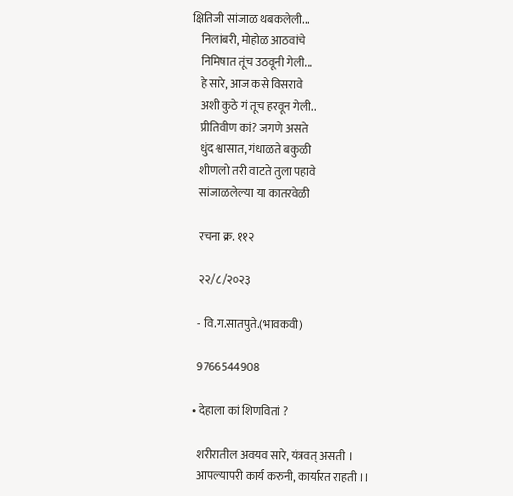क्षितिजी सांजाळ थबकलेली...
    निलांबरी, मोहोळ आठवांचे
    निमिषात तूंच उठवूनी गेली...
    हे सारे, आज कसे विसरावे
    अशी कुठे गं तूच हरवून गेली..
    प्रीतिवीण कां? जगणे असते
    धुंद श्वासात, गंधाळते बकुळी
    शीणलो तरी वाटते तुला पहावे
    सांजाळलेल्या या कातरवेळी

    रचना क्र. ११२

    २२/८/२०२३

    - वि.ग.सातपुते.(भावकवी)

    9766544908

  • देहाला कां शिणवितां ?

    शरीरातील अवयव सारे, यंत्रवत् असती ।
    आपल्यापरी कार्य करुनी, कार्यारत राहती ।।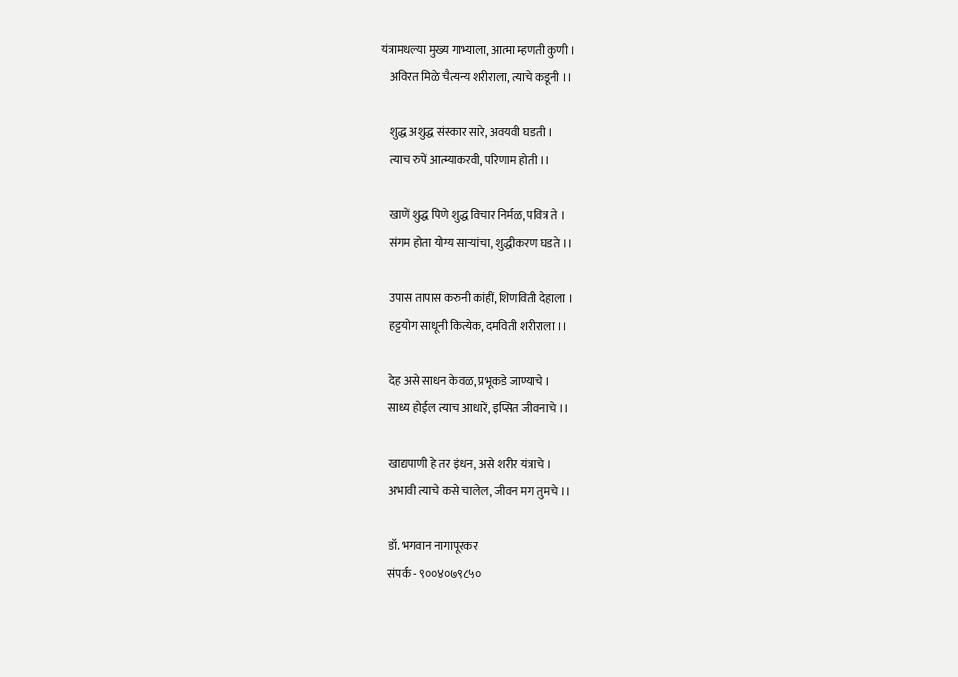यंत्रामधल्या मुख्य गाभ्याला, आत्मा म्हणती कुणी ।
    अविरत मिळे चैत्यन्य शरीराला, त्याचे कडूनी ।।

    शुद्ध अशुद्ध संस्कार सारे, अवयवी घडती ।
    त्याच रुपें आत्म्याकरवी, परिणाम होती ।।

    खाणें शुद्ध पिणे शुद्ध विचार निर्मळ, पवित्र ते ।
    संगम होता योग्य साऱ्यांचा, शुद्धीकरण घडते ।।

    उपास तापास करुनी कांहीं, शिणविती देहाला ।
    हट्टयोग साधूनी कित्येक, दमविती शरीराला ।।

    देह असे साधन केवळ, प्रभूकडे जाण्याचे ।
    साध्य होईल त्याच आधारें, इप्सित जीवनाचे ।।

    खाद्यपाणी हे तर इंधन, असे शरीर यंत्राचे ।
    अभावी त्याचे कसे चालेल, जीवन मग तुमचे ।।

    डॉ. भगवान नागापूरकर
    संपर्क - ९००४०७९८५०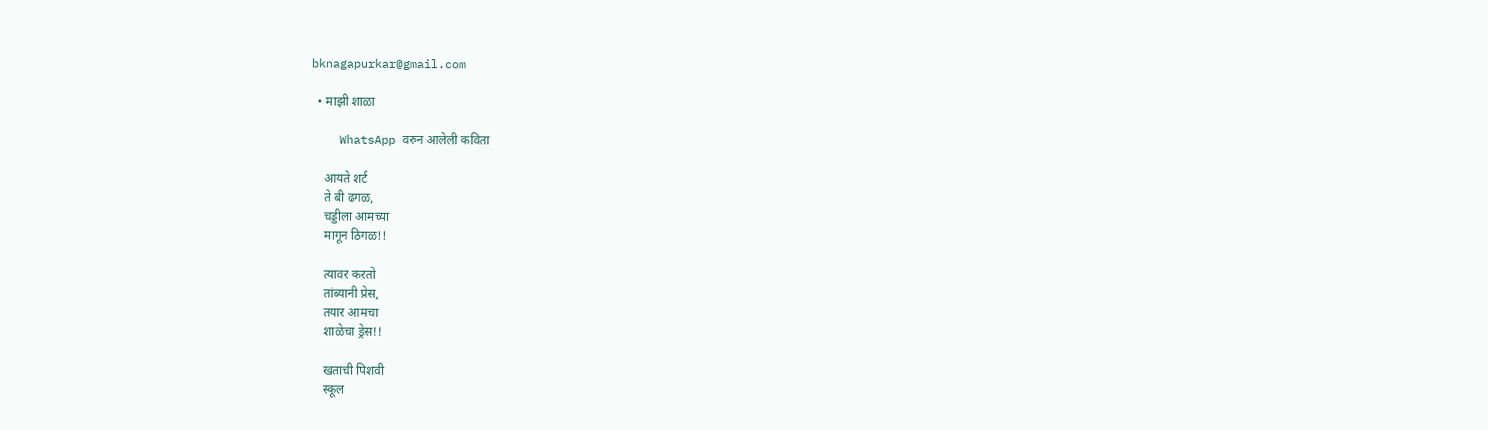bknagapurkar@gmail.com

  • माझी शाळा

    WhatsApp वरुन आलेली कविता

    आयते शर्ट
    ते बी ढगळ,
    चड्डीला आमच्या
    मागून ठिगळ!!

    त्यावर करतो
    तांब्यानी प्रेस,
    तयार आमचा
    शाळेचा ड्रेस!!

    खताची पिशवी
    स्कूल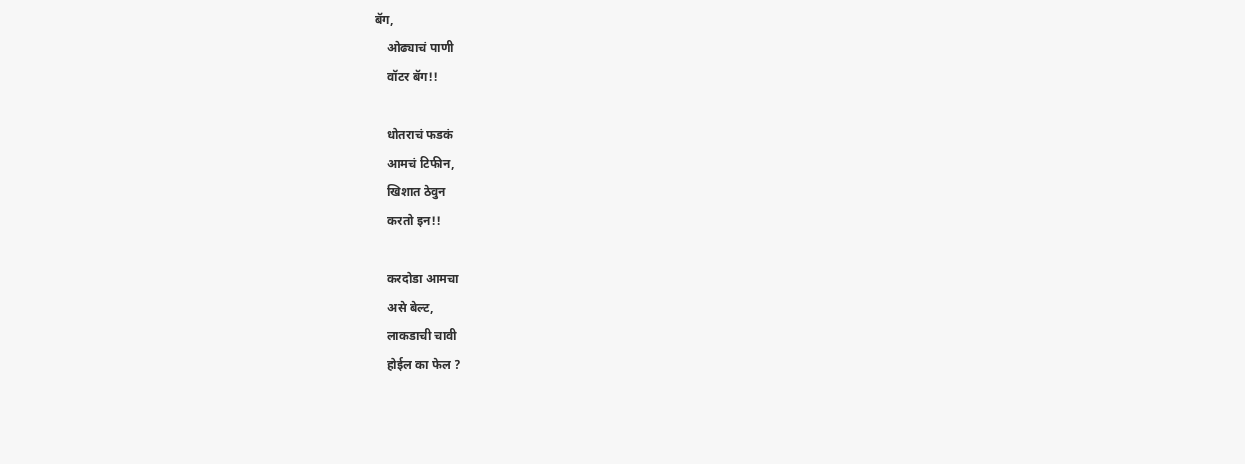बॅग,
    ओढ्याचं पाणी
    वॉटर बॅग!!

    धोतराचं फडकं
    आमचं टिफीन,
    खिशात ठेवुन
    करतो इन!!

    करदोडा आमचा
    असे बेल्ट,
    लाकडाची चावी
    होईल का फेल ?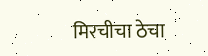मिरचीचा ठेचा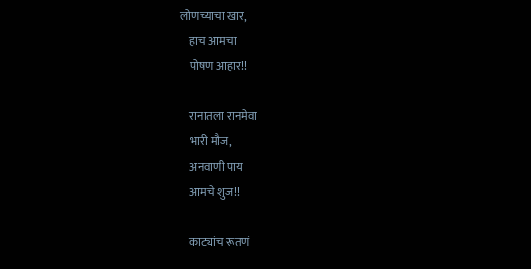लोणच्याचा खार,
    हाच आमचा
    पोषण आहार!!

    रानातला रानमेवा
    भारी मौज,
    अनवाणी पाय
    आमचे शुज!!

    काट्यांच रूतणं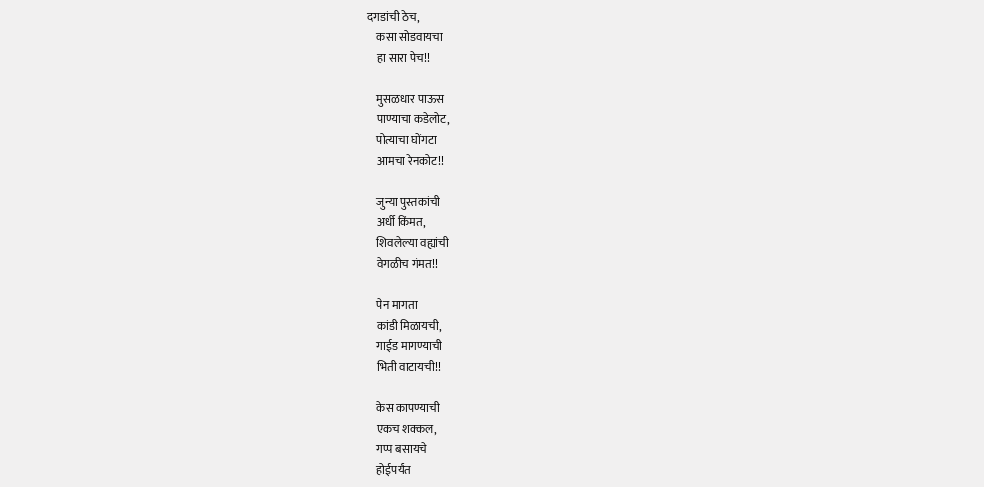दगडांची ठेच,
    कसा सोडवायचा
    हा सारा पेच!!

    मुसळधार पाऊस
    पाण्याचा कडेलोट,
    पोत्याचा घोंगटा
    आमचा रेनकोट!!

    जुन्या पुस्तकांची
    अर्धी किंमत,
    शिवलेल्या वह्यांची
    वेगळीच गंमत!!

    पेन मागता
    कांडी मिळायची,
    गाईड मागण्याची
    भिती वाटायची!!

    केस कापण्याची
    एकच शक्कल,
    गप्प बसायचे
    होईपर्यंत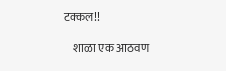टक्कल!!

    शाळा एक आठवण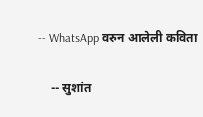-- WhatsApp वरुन आलेली कविता

    -- सुशांत